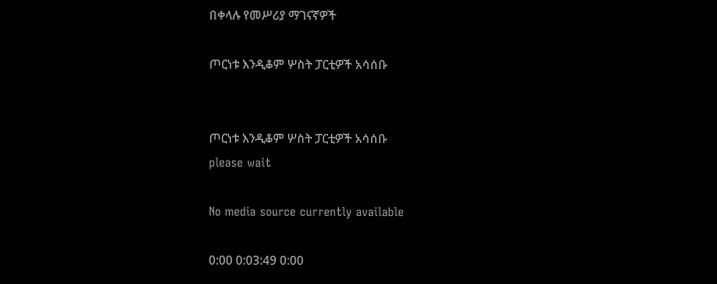በቀላሉ የመሥሪያ ማገናኛዎች

ጦርነቱ እንዲቆም ሦስት ፓርቲዎች አሳሰቡ


ጦርነቱ እንዲቆም ሦስት ፓርቲዎች አሳሰቡ
please wait

No media source currently available

0:00 0:03:49 0:00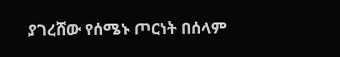ያገረሸው የሰሜኑ ጦርነት በሰላም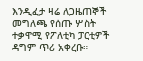እንዲፈታ ዛሬ ለጋዜጠኞች መግለጫ የሰጡ ሦስት ተቃዋሚ የፖለቲካ ፓርቲዎች ዳግም ጥሪ አቀረቡ።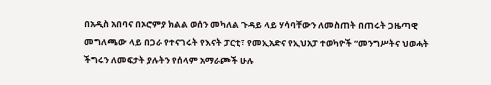በአዲስ አበባና በኦሮምያ ክልል ወሰን መካለል ጉዳይ ላይ ሃሳባቸውን ለመስጠት በጠሩት ጋዜጣዊ መግለጫው ላይ በጋራ የተናገሩት የእናት ፓርቲ፣ የመኢአድና የኢህአፓ ተወካዮች “መንግሥትና ህወሓት ችግሩን ለመፍታት ያሉትን የሰላም አማራጮች ሁሉ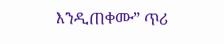እንዲጠቀሙ” ጥሪ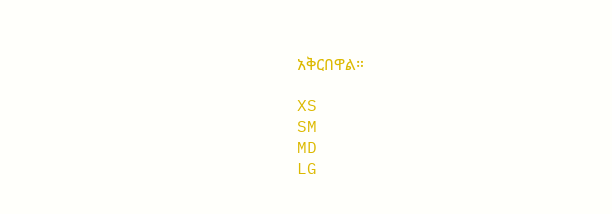አቅርበዋል።

XS
SM
MD
LG